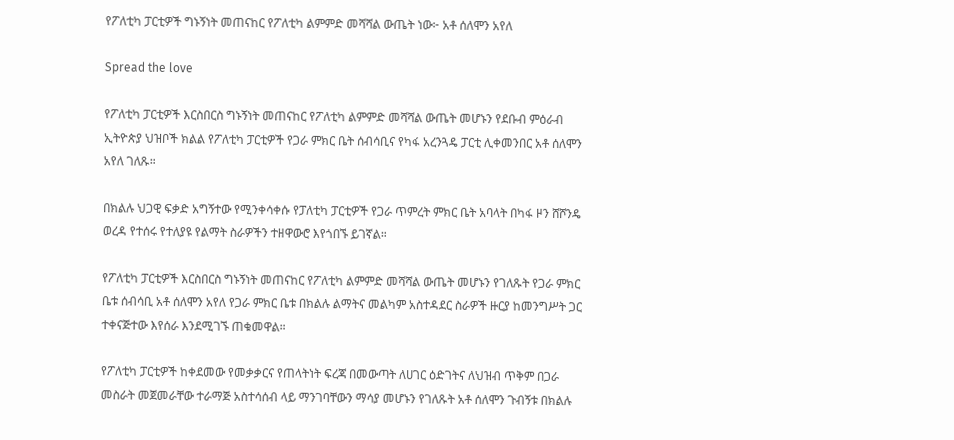የፖለቲካ ፓርቲዎች ግኑኝነት መጠናከር የፖለቲካ ልምምድ መሻሻል ውጤት ነው፦ አቶ ሰለሞን አየለ

Spread the love

የፖለቲካ ፓርቲዎች እርስበርስ ግኑኝነት መጠናከር የፖለቲካ ልምምድ መሻሻል ውጤት መሆኑን የደቡብ ምዕራብ ኢትዮጵያ ህዝቦች ክልል የፖለቲካ ፓርቲዎች የጋራ ምክር ቤት ሰብሳቢና የካፋ አረንጓዴ ፓርቲ ሊቀመንበር አቶ ሰለሞን አየለ ገለጹ።

በክልሉ ህጋዊ ፍቃድ አግኝተው የሚንቀሳቀሱ የፓለቲካ ፓርቲዎች የጋራ ጥምረት ምክር ቤት አባላት በካፋ ዞን ሸሾንዴ ወረዳ የተሰሩ የተለያዩ የልማት ስራዎችን ተዘዋውሮ እየጎበኙ ይገኛል።

የፖለቲካ ፓርቲዎች እርስበርስ ግኑኝነት መጠናከር የፖለቲካ ልምምድ መሻሻል ውጤት መሆኑን የገለጹት የጋራ ምክር ቤቱ ሰብሳቢ አቶ ሰለሞን አየለ የጋራ ምክር ቤቱ በክልሉ ልማትና መልካም አስተዳደር ስራዎች ዙርያ ከመንግሥት ጋር ተቀናጅተው እየሰራ እንደሚገኙ ጠቁመዋል።

የፖለቲካ ፓርቲዎች ከቀደመው የመቃቃርና የጠላትነት ፍረጃ በመውጣት ለሀገር ዕድገትና ለህዝብ ጥቅም በጋራ መስራት መጀመራቸው ተራማጅ አስተሳሰብ ላይ ማንገባቸውን ማሳያ መሆኑን የገለጹት አቶ ሰለሞን ጉብኝቱ በክልሉ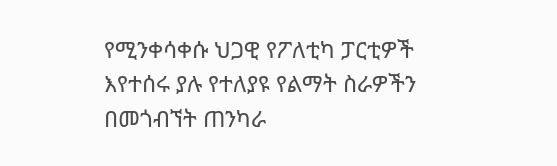የሚንቀሳቀሱ ህጋዊ የፖለቲካ ፓርቲዎች እየተሰሩ ያሉ የተለያዩ የልማት ስራዎችን በመጎብኘት ጠንካራ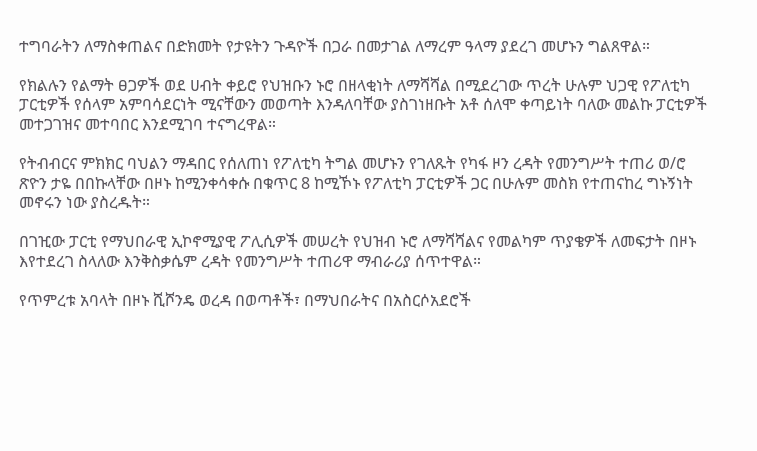ተግባራትን ለማስቀጠልና በድክመት የታዩትን ጉዳዮች በጋራ በመታገል ለማረም ዓላማ ያደረገ መሆኑን ግልጸዋል።

የክልሉን የልማት ፀጋዎች ወደ ሀብት ቀይሮ የህዝቡን ኑሮ በዘላቂነት ለማሻሻል በሚደረገው ጥረት ሁሉም ህጋዊ የፖለቲካ ፓርቲዎች የሰላም አምባሳደርነት ሚናቸውን መወጣት እንዳለባቸው ያስገነዘቡት አቶ ሰለሞ ቀጣይነት ባለው መልኩ ፓርቲዎች መተጋገዝና መተባበር እንደሚገባ ተናግረዋል።

የትብብርና ምክክር ባህልን ማዳበር የሰለጠነ የፖለቲካ ትግል መሆኑን የገለጹት የካፋ ዞን ረዳት የመንግሥት ተጠሪ ወ/ሮ ጽዮን ታዬ በበኩላቸው በዞኑ ከሚንቀሳቀሱ በቁጥር 8 ከሚኾኑ የፖለቲካ ፓርቲዎች ጋር በሁሉም መስክ የተጠናከረ ግኑኝነት መኖሩን ነው ያስረዱት።

በገዢው ፓርቲ የማህበራዊ ኢኮኖሚያዊ ፖሊሲዎች መሠረት የህዝብ ኑሮ ለማሻሻልና የመልካም ጥያቄዎች ለመፍታት በዞኑ እየተደረገ ስላለው እንቅስቃሴም ረዳት የመንግሥት ተጠሪዋ ማብራሪያ ሰጥተዋል።

የጥምረቱ አባላት በዞኑ ሺሾንዴ ወረዳ በወጣቶች፣ በማህበራትና በአስርሶአደሮች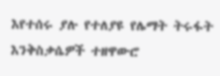እየተሰሩ ያሉ የተለያዩ የሌማት ትሩፋት እንቅስቃሴዎች ተዘዋውሮ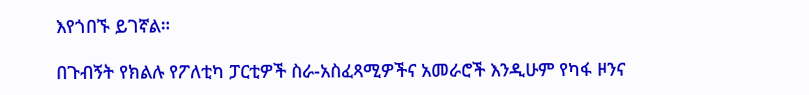እየጎበኙ ይገኛል።

በጉብኝት የክልሉ የፖለቲካ ፓርቲዎች ስራ-አስፈጻሚዎችና አመራሮች እንዲሁም የካፋ ዞንና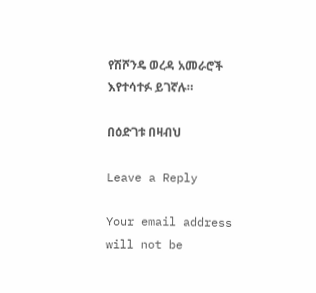የሽሾንዴ ወረዳ አመራሮች እየተሳተፉ ይገኛሉ።

በዕድገቱ በዛብህ

Leave a Reply

Your email address will not be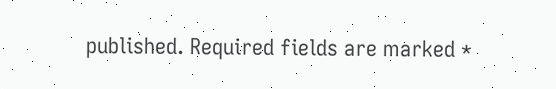published. Required fields are marked *